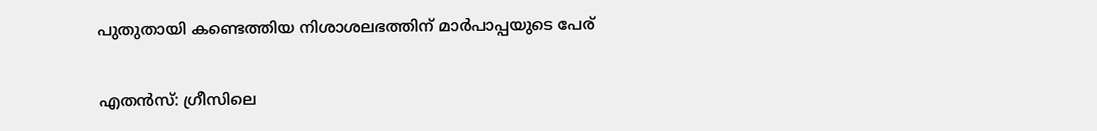പുതുതായി കണ്ടെത്തിയ നിശാശലഭത്തിന് മാർപാപ്പയുടെ പേര്

എതൻസ്: ഗ്രീസിലെ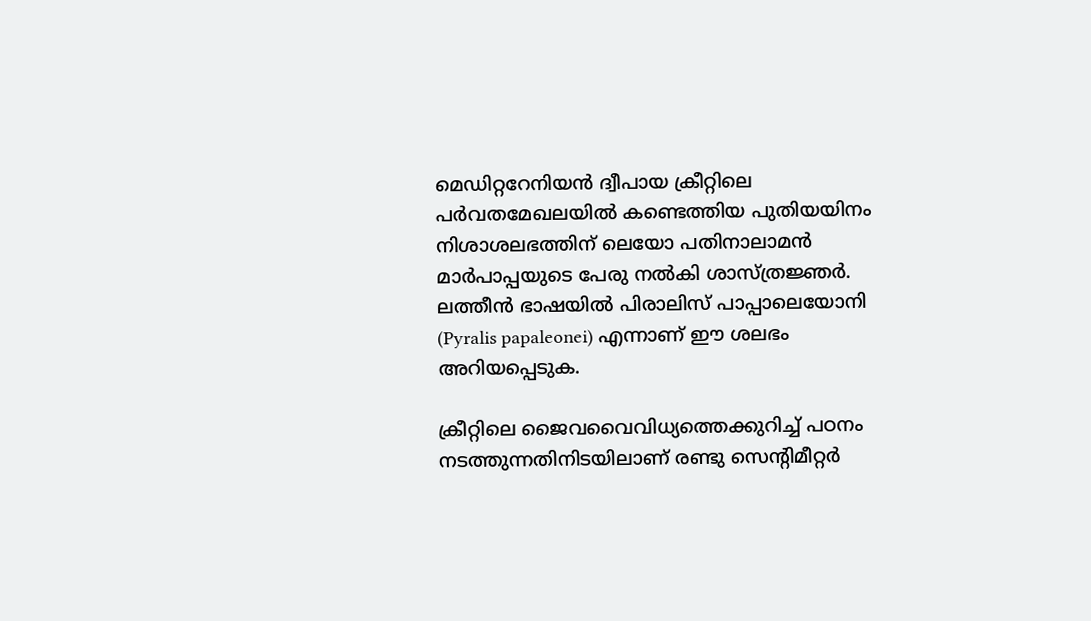മെഡിറ്ററേനിയൻ ദ്വീപായ ക്രീറ്റിലെ പർവതമേഖലയിൽ കണ്ടെത്തിയ പുതിയയിനം നിശാശലഭത്തിന് ലെയോ പതിനാലാമൻ മാർപാപ്പയുടെ പേരു നൽകി ശാസ്ത്രജ്ഞർ. ലത്തീൻ ഭാഷയിൽ പിരാലിസ് പാപ്പാലെയോനി (Pyralis papaleonei) എന്നാണ് ഈ ശലഭം അറിയപ്പെടുക.

ക്രീറ്റിലെ ജൈവവൈവിധ്യത്തെക്കുറിച്ച് പഠനം നടത്തുന്നതിനിടയിലാണ് രണ്ടു സെന്‍റിമീറ്റർ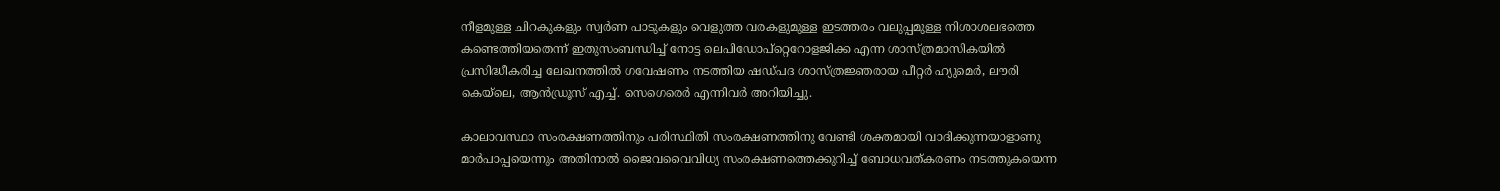നീളമുള്ള ചിറകുകളും സ്വർണ പാടുകളും വെളുത്ത വരകളുമുള്ള ഇടത്തരം വലുപ്പമുള്ള നിശാശലഭത്തെ കണ്ടെത്തിയതെന്ന് ഇതുസംബന്ധിച്ച് നോട്ട ലെപിഡോപ്റ്റെറോളജിക്ക എന്ന ശാസ്ത്രമാസികയിൽ പ്രസിദ്ധീകരിച്ച ലേഖനത്തിൽ ഗവേഷണം നടത്തിയ ഷഡ്പദ ശാസ്ത്രജ്ഞരായ പീറ്റർ ഹ്യുമെർ, ലൗരി കെയ്‌ലെ, ആൻഡ്രൂസ് എച്ച്. സെഗെരെർ എന്നിവർ അറിയിച്ചു.

കാലാവസ്ഥാ സംരക്ഷണത്തിനും പരിസ്ഥിതി സംരക്ഷണത്തിനു വേണ്ടി ശക്തമായി വാദിക്കുന്നയാളാണു മാർപാപ്പയെന്നും അതിനാൽ ജൈവവൈവിധ്യ സംരക്ഷണത്തെക്കുറിച്ച് ബോധവത്കരണം നടത്തുകയെന്ന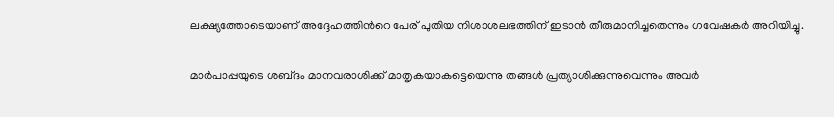ലക്ഷ്യത്തോടെയാണ് അദ്ദേഹത്തിന്‍റെ പേര് പുതിയ നിശാശലഭത്തിന് ഇടാൻ തീരുമാനിച്ചതെന്നും ഗവേഷകർ അറിയിച്ചു.

മാർപാപ്പയുടെ ശബ്‌ദം മാനവരാശിക്ക് മാതൃകയാകട്ടെയെന്നു തങ്ങൾ പ്രത്യാശിക്കുന്നുവെന്നും അവർ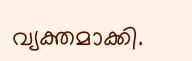വ്യക്തമാക്കി.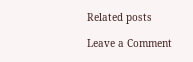Related posts

Leave a Comment